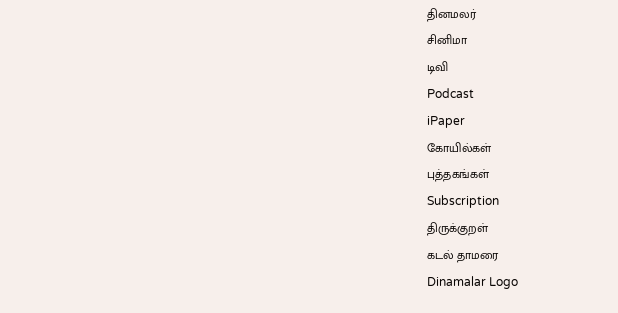தினமலர்
சினிமா
டிவி
Podcast
iPaper
கோயில்கள்
புத்தகங்கள்
Subscription
திருக்குறள்
கடல் தாமரை
Dinamalar Logo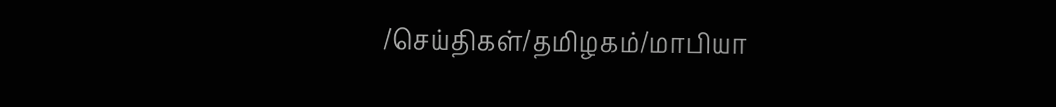/செய்திகள்/தமிழகம்/மாபியா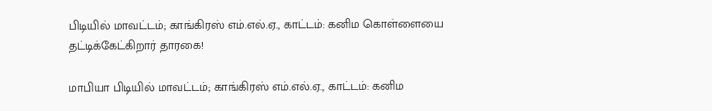பிடியில் மாவட்டம்; காங்கிரஸ் எம்.எல்.ஏ., காட்டம்: கனிம கொள்ளையை தட்டிக்கேட்கிறார் தாரகை!

மாபியா பிடியில் மாவட்டம்; காங்கிரஸ் எம்.எல்.ஏ., காட்டம்: கனிம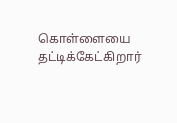கொள்ளையை தட்டிக்கேட்கிறார்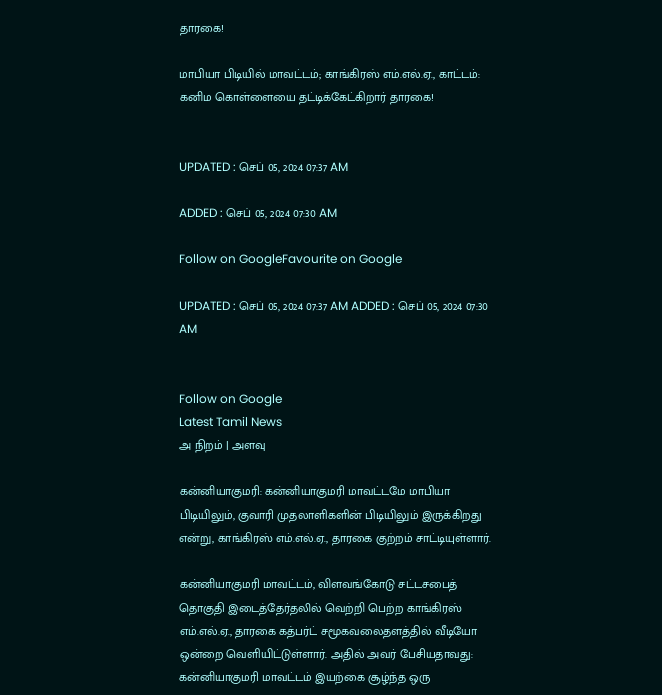தாரகை!

மாபியா பிடியில் மாவட்டம்; காங்கிரஸ் எம்.எல்.ஏ., காட்டம்: கனிம கொள்ளையை தட்டிக்கேட்கிறார் தாரகை!


UPDATED : செப் 05, 2024 07:37 AM

ADDED : செப் 05, 2024 07:30 AM

Follow on GoogleFavourite on Google

UPDATED : செப் 05, 2024 07:37 AM ADDED : செப் 05, 2024 07:30 AM


Follow on Google
Latest Tamil News
அ நிறம் | அளவு

கன்னியாகுமரி: கன்னியாகுமரி மாவட்டமே மாபியா பிடியிலும், குவாரி முதலாளிகளின் பிடியிலும் இருக்கிறது என்று, காங்கிரஸ் எம்.எல்.ஏ., தாரகை குற்றம் சாட்டியுள்ளார்.

கன்னியாகுமரி மாவட்டம், விளவங்கோடு சட்டசபைத் தொகுதி இடைத்தேர்தலில் வெற்றி பெற்ற காங்கிரஸ் எம்.எல்.ஏ., தாரகை கத்பர்ட் சமூகவலைதளத்தில் வீடியோ ஒன்றை வெளியிட்டுள்ளார். அதில் அவர் பேசியதாவது: கன்னியாகுமரி மாவட்டம் இயற்கை சூழ்ந்த ஒரு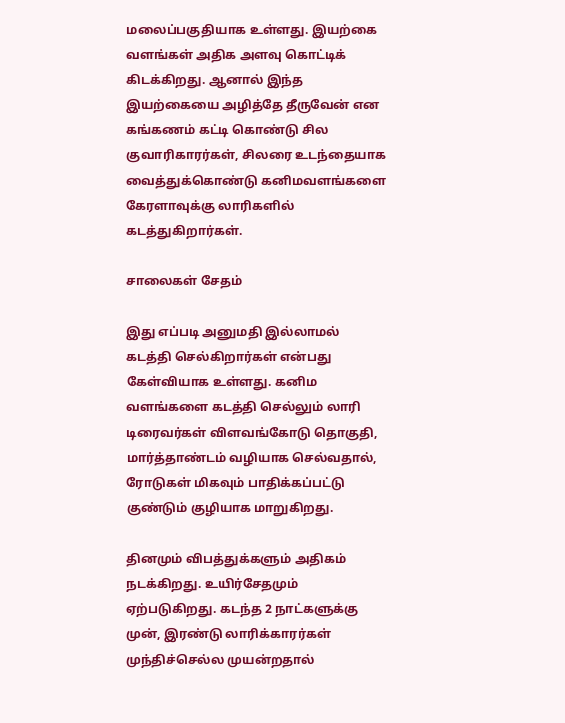மலைப்பகுதியாக உள்ளது. இயற்கை வளங்கள் அதிக அளவு கொட்டிக் கிடக்கிறது. ஆனால் இந்த இயற்கையை அழித்தே தீருவேன் என கங்கணம் கட்டி கொண்டு சில குவாரிகாரர்கள், சிலரை உடந்தையாக வைத்துக்கொண்டு கனிமவளங்களை கேரளாவுக்கு லாரிகளில் கடத்துகிறார்கள்.

சாலைகள் சேதம்

இது எப்படி அனுமதி இல்லாமல் கடத்தி செல்கிறார்கள் என்பது கேள்வியாக உள்ளது. கனிம வளங்களை கடத்தி செல்லும் லாரி டிரைவர்கள் விளவங்கோடு தொகுதி, மார்த்தாண்டம் வழியாக செல்வதால், ரோடுகள் மிகவும் பாதிக்கப்பட்டு குண்டும் குழியாக மாறுகிறது.

தினமும் விபத்துக்களும் அதிகம் நடக்கிறது. உயிர்சேதமும் ஏற்படுகிறது. கடந்த 2 நாட்களுக்கு முன், இரண்டு லாரிக்காரர்கள் முந்திச்செல்ல முயன்றதால்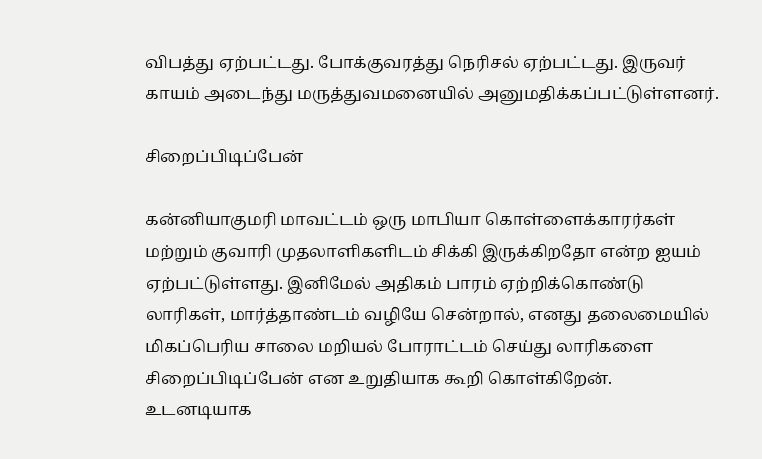விபத்து ஏற்பட்டது. போக்குவரத்து நெரிசல் ஏற்பட்டது. இருவர் காயம் அடைந்து மருத்துவமனையில் அனுமதிக்கப்பட்டுள்ளனர்.

சிறைப்பிடிப்பேன்

கன்னியாகுமரி மாவட்டம் ஒரு மாபியா கொள்ளைக்காரர்கள் மற்றும் குவாரி முதலாளிகளிடம் சிக்கி இருக்கிறதோ என்ற ஐயம் ஏற்பட்டுள்ளது. இனிமேல் அதிகம் பாரம் ஏற்றிக்கொண்டு லாரிகள், மார்த்தாண்டம் வழியே சென்றால், எனது தலைமையில் மிகப்பெரிய சாலை மறியல் போராட்டம் செய்து லாரிகளை சிறைப்பிடிப்பேன் என உறுதியாக கூறி கொள்கிறேன். உடனடியாக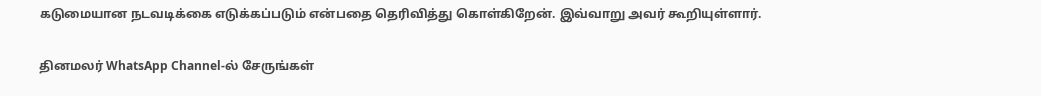கடுமையான நடவடிக்கை எடுக்கப்படும் என்பதை தெரிவித்து கொள்கிறேன். இவ்வாறு அவர் கூறியுள்ளார்.

தினமலர் WhatsApp Channel-ல் சேருங்கள்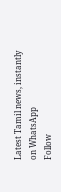Latest Tamil news, instantly on WhatsApp
Follow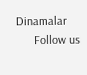Dinamalar
      Follow us